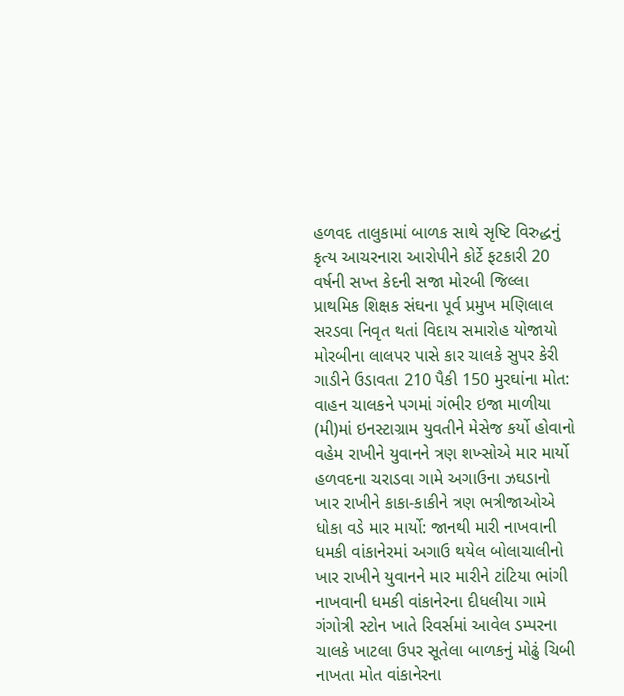હળવદ તાલુકામાં બાળક સાથે સૃષ્ટિ વિરુદ્ધનું કૃત્ય આચરનારા આરોપીને કોર્ટે ફટકારી 20 વર્ષની સખ્ત કેદની સજા મોરબી જિલ્લા પ્રાથમિક શિક્ષક સંઘના પૂર્વ પ્રમુખ મણિલાલ સરડવા નિવૃત થતાં વિદાય સમારોહ યોજાયો મોરબીના લાલપર પાસે કાર ચાલકે સુપર કેરી ગાડીને ઉડાવતા 210 પૈકી 150 મુરઘાંના મોત: વાહન ચાલકને પગમાં ગંભીર ઇજા માળીયા (મી)માં ઇનસ્ટાગ્રામ યુવતીને મેસેજ કર્યો હોવાનો વહેમ રાખીને યુવાનને ત્રણ શખ્સોએ માર માર્યો હળવદના ચરાડવા ગામે અગાઉના ઝઘડાનો ખાર રાખીને કાકા-કાકીને ત્રણ ભત્રીજાઓએ ધોકા વડે માર માર્યો: જાનથી મારી નાખવાની ધમકી વાંકાનેરમાં અગાઉ થયેલ બોલાચાલીનો ખાર રાખીને યુવાનને માર મારીને ટાંટિયા ભાંગી નાખવાની ધમકી વાંકાનેરના દીધલીયા ગામે ગંગોત્રી સ્ટોન ખાતે રિવર્સમાં આવેલ ડમ્પરના ચાલકે ખાટલા ઉપર સૂતેલા બાળકનું મોઢું ચિબી નાખતા મોત વાંકાનેરના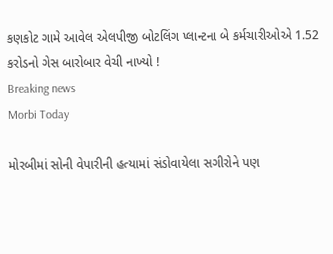કણકોટ ગામે આવેલ એલપીજી બોટલિંગ પ્લાન્ટના બે કર્મચારીઓએ 1.52 કરોડનો ગેસ બારોબાર વેચી નાખ્યો !
Breaking news
Morbi Today

મોરબીમાં સોની વેપારીની હત્યામાં સંડોવાયેલા સગીરોને પણ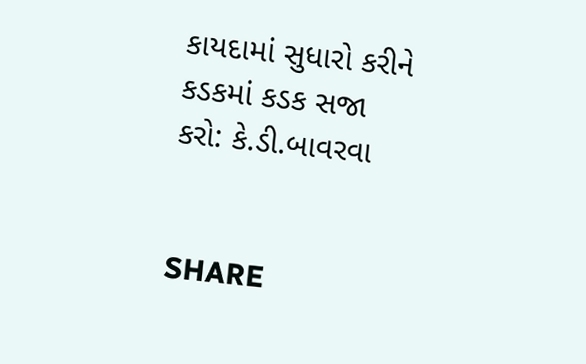કાયદામાં સુધારો કરીને કડકમાં કડક સજા કરો: કે.ડી.બાવરવા


SHARE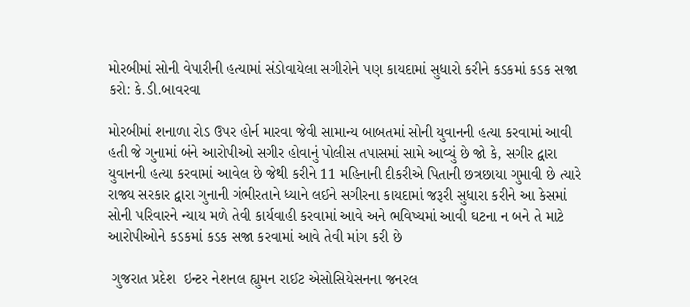મોરબીમાં સોની વેપારીની હત્યામાં સંડોવાયેલા સગીરોને પણ કાયદામાં સુધારો કરીને કડકમાં કડક સજા કરો: કે.ડી.બાવરવા

મોરબીમાં શનાળા રોડ ઉપર હોર્ન મારવા જેવી સામાન્ય બાબતમાં સોની યુવાનની હત્યા કરવામાં આવી હતી જે ગુનામાં બંને આરોપીઓ સગીર હોવાનું પોલીસ તપાસમાં સામે આવ્યું છે જો કે, સગીર દ્વારા યુવાનની હત્યા કરવામાં આવેલ છે જેથી કરીને 11 મહિનાની દીકરીએ પિતાની છત્રછાયા ગુમાવી છે ત્યારે રાજ્ય સરકાર દ્વારા ગુનાની ગંભીરતાને ધ્યાને લઈને સગીરના કાયદામાં જરૂરી સુધારા કરીને આ કેસમાં સોની પરિવારને ન્યાય મળે તેવી કાર્યવાહી કરવામાં આવે અને ભવિષ્યમાં આવી ઘટના ન બને તે માટે આરોપીઓને કડકમાં કડક સજા કરવામાં આવે તેવી માંગ કરી છે

 ગુજરાત પ્રદેશ  ઇન્ટર નેશનલ હ્યુમન રાઈટ એસોસિયેસનના જનરલ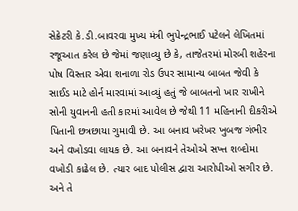સેક્રેટરી કે.ડી.બાવરવા મુખ્ય મંત્રી ભુપેન્દ્રભાઈ પટેલને લેખિતમાં રજૂઆત કરેલ છે જેમાં જણાવ્યુ છે કે, તાજેતરમાં મોરબી શહેરના પોષ વિસ્તાર એવા શનાળા રોડ ઉપર સામાન્ય બાબત જેવી કે સાઈડ માટે હોર્ન મારવામાં આવ્યું હતું જે બાબતનો ખાર રાખીને સોની યુવાનની હતી કારમાં આવેલ છે જેથી 11 મહિનાની દીકરીએ પિતાની છત્રછાયા ગુમાવી છે. આ બનાવ ખરેખર ખુબજ ગંભીર અને વખોડવા લાયક છે. આ બનાવને તેઓએ સખ્ત શબ્દોમા વખોડી કાઢેલ છે. ત્યાર બાદ પોલીસ દ્વારા આરોપીઓ સગીર છે. અને તે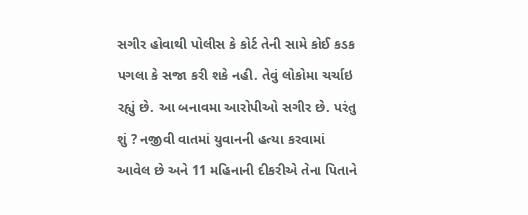સગીર હોવાથી પોલીસ કે કોર્ટ તેની સામે કોઈ કડક પગલા કે સજા કરી શકે નહી. તેવું લોકોમા ચર્ચાઇ રહ્યું છે. આ બનાવમા આરોપીઓ સગીર છે. પરંતુ શું ? નજીવી વાતમાં યુવાનની હત્યા કરવામાં આવેલ છે અને 11 મહિનાની દીકરીએ તેના પિતાને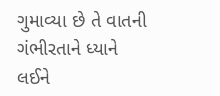ગુમાવ્યા છે તે વાતની ગંભીરતાને ધ્યાને લઈને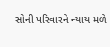સોની પરિવારને ન્યાય મળે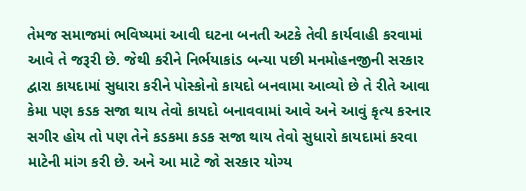તેમજ સમાજમાં ભવિષ્યમાં આવી ઘટના બનતી અટકે તેવી કાર્યવાહી કરવામાં આવે તે જરૂરી છે. જેથી કરીને નિર્ભયાકાંડ બન્યા પછી મનમોહનજીની સરકાર દ્વારા કાયદામાં સુધારા કરીને પોસ્કોનો કાયદો બનવામા આવ્યો છે તે રીતે આવા કેમા પણ કડક સજા થાય તેવો કાયદો બનાવવામાં આવે અને આવું કૃત્ય કરનાર સગીર હોય તો પણ તેને કડકમા કડક સજા થાય તેવો સુધારો કાયદામાં કરવા માટેની માંગ કરી છે. અને આ માટે જો સરકાર યોગ્ય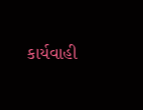કાર્યવાહી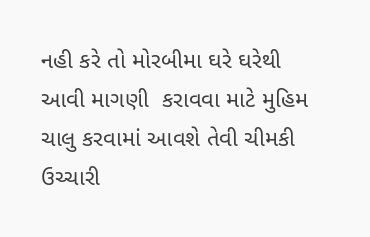નહી કરે તો મોરબીમા ઘરે ઘરેથી આવી માગણી  કરાવવા માટે મુહિમ ચાલુ કરવામાં આવશે તેવી ચીમકી ઉચ્ચારી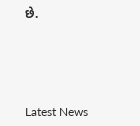છે.






Latest News